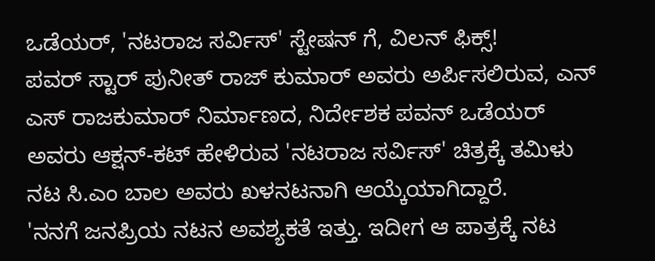ಒಡೆಯರ್, 'ನಟರಾಜ ಸರ್ವಿಸ್' ಸ್ಟೇಷನ್ ಗೆ, ವಿಲನ್ ಫಿಕ್ಸ್!
ಪವರ್ ಸ್ಟಾರ್ ಪುನೀತ್ ರಾಜ್ ಕುಮಾರ್ ಅವರು ಅರ್ಪಿಸಲಿರುವ, ಎನ್ ಎಸ್ ರಾಜಕುಮಾರ್ ನಿರ್ಮಾಣದ, ನಿರ್ದೇಶಕ ಪವನ್ ಒಡೆಯರ್ ಅವರು ಆಕ್ಷನ್-ಕಟ್ ಹೇಳಿರುವ 'ನಟರಾಜ ಸರ್ವಿಸ್' ಚಿತ್ರಕ್ಕೆ ತಮಿಳು ನಟ ಸಿ.ಎಂ ಬಾಲ ಅವರು ಖಳನಟನಾಗಿ ಆಯ್ಕೆಯಾಗಿದ್ದಾರೆ.
'ನನಗೆ ಜನಪ್ರಿಯ ನಟನ ಅವಶ್ಯಕತೆ ಇತ್ತು. ಇದೀಗ ಆ ಪಾತ್ರಕ್ಕೆ ನಟ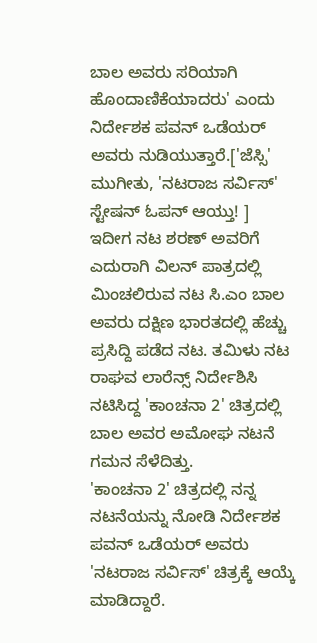ಬಾಲ ಅವರು ಸರಿಯಾಗಿ ಹೊಂದಾಣಿಕೆಯಾದರು' ಎಂದು ನಿರ್ದೇಶಕ ಪವನ್ ಒಡೆಯರ್ ಅವರು ನುಡಿಯುತ್ತಾರೆ.['ಜೆಸ್ಸಿ' ಮುಗೀತು, 'ನಟರಾಜ ಸರ್ವಿಸ್' ಸ್ಟೇಷನ್ ಓಪನ್ ಆಯ್ತು! ]
ಇದೀಗ ನಟ ಶರಣ್ ಅವರಿಗೆ ಎದುರಾಗಿ ವಿಲನ್ ಪಾತ್ರದಲ್ಲಿ ಮಿಂಚಲಿರುವ ನಟ ಸಿ.ಎಂ ಬಾಲ ಅವರು ದಕ್ಷಿಣ ಭಾರತದಲ್ಲಿ ಹೆಚ್ಚು ಪ್ರಸಿದ್ದಿ ಪಡೆದ ನಟ. ತಮಿಳು ನಟ ರಾಘವ ಲಾರೆನ್ಸ್ ನಿರ್ದೇಶಿಸಿ ನಟಿಸಿದ್ದ 'ಕಾಂಚನಾ 2' ಚಿತ್ರದಲ್ಲಿ ಬಾಲ ಅವರ ಅಮೋಘ ನಟನೆ ಗಮನ ಸೆಳೆದಿತ್ತು.
'ಕಾಂಚನಾ 2' ಚಿತ್ರದಲ್ಲಿ ನನ್ನ ನಟನೆಯನ್ನು ನೋಡಿ ನಿರ್ದೇಶಕ ಪವನ್ ಒಡೆಯರ್ ಅವರು 'ನಟರಾಜ ಸರ್ವಿಸ್' ಚಿತ್ರಕ್ಕೆ ಆಯ್ಕೆ ಮಾಡಿದ್ದಾರೆ.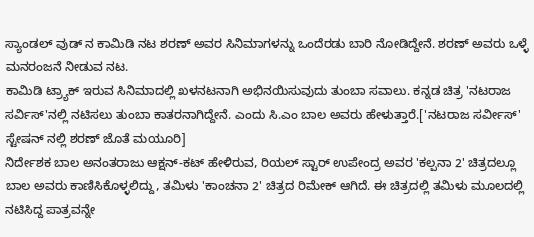ಸ್ಯಾಂಡಲ್ ವುಡ್ ನ ಕಾಮಿಡಿ ನಟ ಶರಣ್ ಅವರ ಸಿನಿಮಾಗಳನ್ನು ಒಂದೆರಡು ಬಾರಿ ನೋಡಿದ್ದೇನೆ. ಶರಣ್ ಅವರು ಒಳ್ಳೆ ಮನರಂಜನೆ ನೀಡುವ ನಟ.
ಕಾಮಿಡಿ ಟ್ರ್ಯಾಕ್ ಇರುವ ಸಿನಿಮಾದಲ್ಲಿ ಖಳನಟನಾಗಿ ಅಭಿನಯಿಸುವುದು ತುಂಬಾ ಸವಾಲು. ಕನ್ನಡ ಚಿತ್ರ 'ನಟರಾಜ ಸರ್ವಿಸ್'ನಲ್ಲಿ ನಟಿಸಲು ತುಂಬಾ ಕಾತರನಾಗಿದ್ದೇನೆ. ಎಂದು ಸಿ.ಎಂ ಬಾಲ ಅವರು ಹೇಳುತ್ತಾರೆ.['ನಟರಾಜ ಸರ್ವೀಸ್' ಸ್ಟೇಷನ್ ನಲ್ಲಿ ಶರಣ್ ಜೊತೆ ಮಯೂರಿ]
ನಿರ್ದೇಶಕ ಬಾಲ ಅನಂತರಾಜು ಆಕ್ಷನ್-ಕಟ್ ಹೇಳಿರುವ, ರಿಯಲ್ ಸ್ಟಾರ್ ಉಪೇಂದ್ರ ಅವರ 'ಕಲ್ಪನಾ 2' ಚಿತ್ರದಲ್ಲೂ ಬಾಲ ಅವರು ಕಾಣಿಸಿಕೊಳ್ಳಲಿದ್ದು, ತಮಿಳು 'ಕಾಂಚನಾ 2' ಚಿತ್ರದ ರಿಮೇಕ್ ಆಗಿದೆ. ಈ ಚಿತ್ರದಲ್ಲಿ ತಮಿಳು ಮೂಲದಲ್ಲಿ ನಟಿಸಿದ್ದ ಪಾತ್ರವನ್ನೇ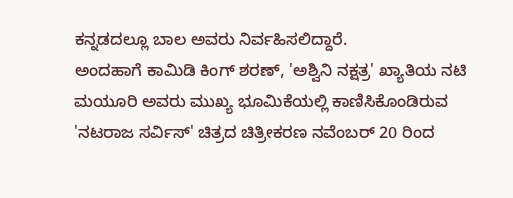ಕನ್ನಡದಲ್ಲೂ ಬಾಲ ಅವರು ನಿರ್ವಹಿಸಲಿದ್ದಾರೆ.
ಅಂದಹಾಗೆ ಕಾಮಿಡಿ ಕಿಂಗ್ ಶರಣ್, 'ಅಶ್ವಿನಿ ನಕ್ಷತ್ರ' ಖ್ಯಾತಿಯ ನಟಿ ಮಯೂರಿ ಅವರು ಮುಖ್ಯ ಭೂಮಿಕೆಯಲ್ಲಿ ಕಾಣಿಸಿಕೊಂಡಿರುವ 'ನಟರಾಜ ಸರ್ವಿಸ್' ಚಿತ್ರದ ಚಿತ್ರೀಕರಣ ನವೆಂಬರ್ 20 ರಿಂದ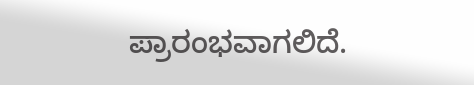ಪ್ರಾರಂಭವಾಗಲಿದೆ.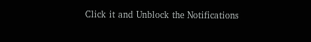Click it and Unblock the Notifications